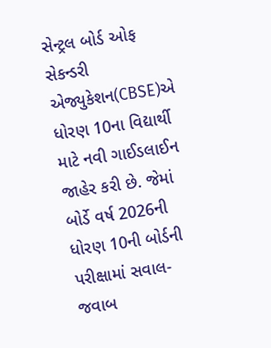સેન્ટ્રલ બોર્ડ ઓફ સેકન્ડરી એજ્યુકેશન(CBSE)એ ધોરણ 10ના વિદ્યાર્થી માટે નવી ગાઈડલાઈન જાહેર કરી છે. જેમાં બોર્ડે વર્ષ 2026ની ધોરણ 10ની બોર્ડની પરીક્ષામાં સવાલ-જવાબ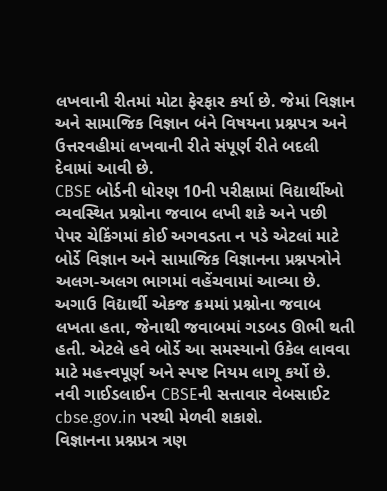લખવાની રીતમાં મોટા ફેરફાર કર્યા છે. જેમાં વિજ્ઞાન અને સામાજિક વિજ્ઞાન બંને વિષયના પ્રશ્નપત્ર અને ઉત્તરવહીમાં લખવાની રીતે સંપૂર્ણ રીતે બદલી દેવામાં આવી છે.
CBSE બોર્ડની ધોરણ 10ની પરીક્ષામાં વિદ્યાર્થીઓ વ્યવસ્થિત પ્રશ્નોના જવાબ લખી શકે અને પછી પેપર ચેકિંગમાં કોઈ અગવડતા ન પડે એટલાં માટે બોર્ડે વિજ્ઞાન અને સામાજિક વિજ્ઞાનના પ્રશ્નપત્રોને અલગ-અલગ ભાગમાં વહેંચવામાં આવ્યા છે. અગાઉ વિદ્યાર્થી એકજ ક્રમમાં પ્રશ્નોના જવાબ લખતા હતા, જેનાથી જવાબમાં ગડબડ ઊભી થતી હતી. એટલે હવે બોર્ડે આ સમસ્યાનો ઉકેલ લાવવા માટે મહત્ત્વપૂર્ણ અને સ્પષ્ટ નિયમ લાગૂ કર્યો છે. નવી ગાઈડલાઈન CBSEની સત્તાવાર વેબસાઈટ cbse.gov.in પરથી મેળવી શકાશે.
વિજ્ઞાનના પ્રશ્નપ્રત્ર ત્રણ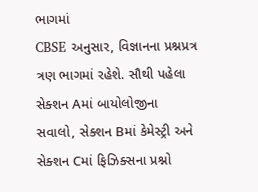ભાગમાં
CBSE અનુસાર, વિજ્ઞાનના પ્રશ્નપ્રત્ર ત્રણ ભાગમાં રહેશે. સૌથી પહેલા સેક્શન Aમાં બાયોલોજીના સવાલો, સેક્શન Bમાં કેમેસ્ટ્રી અને સેક્શન Cમાં ફિઝિક્સના પ્રશ્નો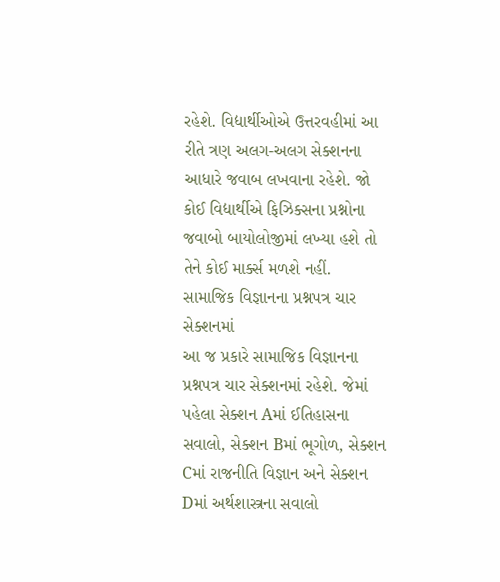રહેશે. વિદ્યાર્થીઓએ ઉત્તરવહીમાં આ રીતે ત્રણ અલગ-અલગ સેક્શનના આધારે જવાબ લખવાના રહેશે. જો કોઈ વિદ્યાર્થીએ ફિઝિક્સના પ્રશ્નોના જવાબો બાયોલોજીમાં લખ્યા હશે તો તેને કોઈ માર્ક્સ મળશે નહીં.
સામાજિક વિજ્ઞાનના પ્રશ્નપત્ર ચાર સેક્શનમાં
આ જ પ્રકારે સામાજિક વિજ્ઞાનના પ્રશ્નપત્ર ચાર સેક્શનમાં રહેશે. જેમાં પહેલા સેક્શન Aમાં ઈતિહાસના સવાલો, સેક્શન Bમાં ભૂગોળ, સેક્શન Cમાં રાજનીતિ વિજ્ઞાન અને સેક્શન Dમાં અર્થશાસ્ત્રના સવાલો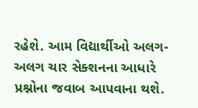રહેશે. આમ વિદ્યાર્થીઓ અલગ-અલગ ચાર સેક્શનના આધારે પ્રશ્નોના જવાબ આપવાના થશે.